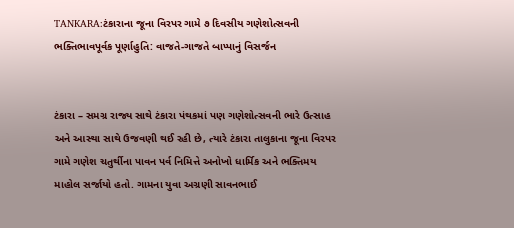TANKARA:ટંકારાના જૂના વિરપર ગામે ૭ દિવસીય ગણેશોત્સવની ભક્તિભાવપૂર્વક પૂર્ણાહુતિ: વાજતે-ગાજતે બાપ્પાનું વિસર્જન


ટંકારા – સમગ્ર રાજ્ય સાથે ટંકારા પંથકમાં પણ ગણેશોત્સવની ભારે ઉત્સાહ અને આસ્થા સાથે ઉજવણી થઈ રહી છે, ત્યારે ટંકારા તાલુકાના જૂના વિરપર ગામે ગણેશ ચતુર્થીના પાવન પર્વ નિમિત્તે અનોખો ધાર્મિક અને ભક્તિમય માહોલ સર્જાયો હતો. ગામના યુવા અગ્રણી સાવનભાઈ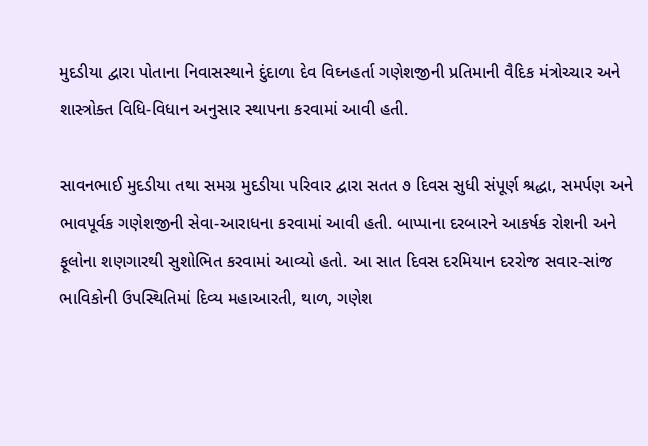મુદડીયા દ્વારા પોતાના નિવાસસ્થાને દુંદાળા દેવ વિઘ્નહર્તા ગણેશજીની પ્રતિમાની વૈદિક મંત્રોચ્ચાર અને શાસ્ત્રોક્ત વિધિ-વિધાન અનુસાર સ્થાપના કરવામાં આવી હતી.

સાવનભાઈ મુદડીયા તથા સમગ્ર મુદડીયા પરિવાર દ્વારા સતત ૭ દિવસ સુધી સંપૂર્ણ શ્રદ્ધા, સમર્પણ અને ભાવપૂર્વક ગણેશજીની સેવા-આરાધના કરવામાં આવી હતી. બાપ્પાના દરબારને આકર્ષક રોશની અને ફૂલોના શણગારથી સુશોભિત કરવામાં આવ્યો હતો. આ સાત દિવસ દરમિયાન દરરોજ સવાર-સાંજ ભાવિકોની ઉપસ્થિતિમાં દિવ્ય મહાઆરતી, થાળ, ગણેશ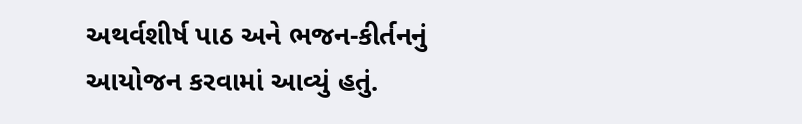અથર્વશીર્ષ પાઠ અને ભજન-કીર્તનનું આયોજન કરવામાં આવ્યું હતું.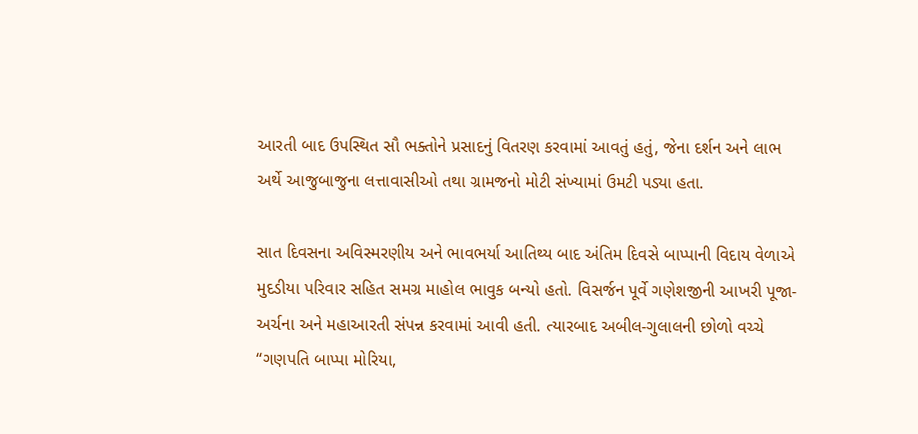આરતી બાદ ઉપસ્થિત સૌ ભક્તોને પ્રસાદનું વિતરણ કરવામાં આવતું હતું, જેના દર્શન અને લાભ અર્થે આજુબાજુના લત્તાવાસીઓ તથા ગ્રામજનો મોટી સંખ્યામાં ઉમટી પડ્યા હતા.

સાત દિવસના અવિસ્મરણીય અને ભાવભર્યા આતિથ્ય બાદ અંતિમ દિવસે બાપ્પાની વિદાય વેળાએ મુદડીયા પરિવાર સહિત સમગ્ર માહોલ ભાવુક બન્યો હતો. વિસર્જન પૂર્વે ગણેશજીની આખરી પૂજા-અર્ચના અને મહાઆરતી સંપન્ન કરવામાં આવી હતી. ત્યારબાદ અબીલ-ગુલાલની છોળો વચ્ચે “ગણપતિ બાપ્પા મોરિયા,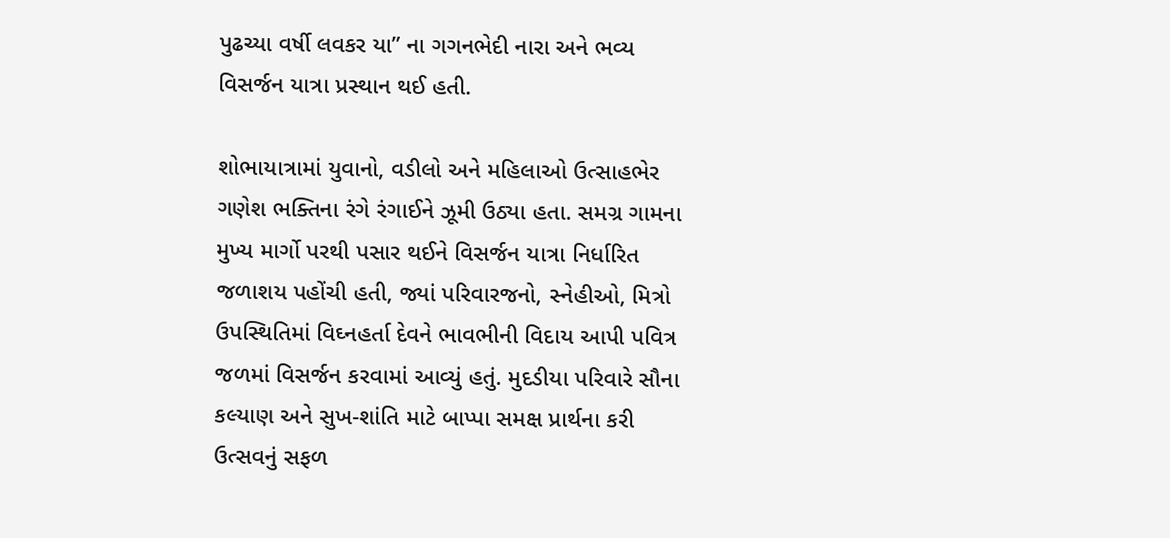પુઢચ્યા વર્ષી લવકર યા” ના ગગનભેદી નારા અને ભવ્ય વિસર્જન યાત્રા પ્રસ્થાન થઈ હતી.

શોભાયાત્રામાં યુવાનો, વડીલો અને મહિલાઓ ઉત્સાહભેર ગણેશ ભક્તિના રંગે રંગાઈને ઝૂમી ઉઠ્યા હતા. સમગ્ર ગામના મુખ્ય માર્ગો પરથી પસાર થઈને વિસર્જન યાત્રા નિર્ધારિત જળાશય પહોંચી હતી, જ્યાં પરિવારજનો, સ્નેહીઓ, મિત્રો ઉપસ્થિતિમાં વિઘ્નહર્તા દેવને ભાવભીની વિદાય આપી પવિત્ર જળમાં વિસર્જન કરવામાં આવ્યું હતું. મુદડીયા પરિવારે સૌના કલ્યાણ અને સુખ-શાંતિ માટે બાપ્પા સમક્ષ પ્રાર્થના કરી ઉત્સવનું સફળ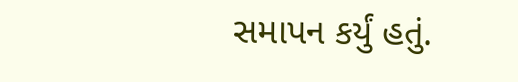સમાપન કર્યું હતું.